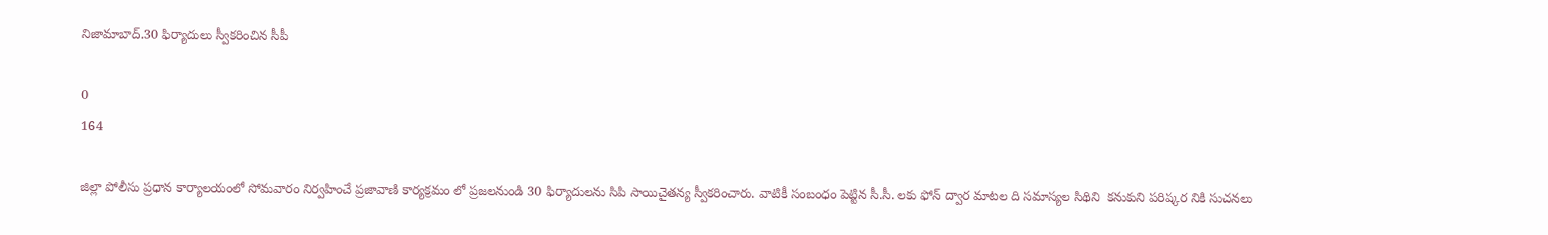నిజామాబాద్.30 ఫిర్యాదులు స్వీకరించిన సీపీ

0
164

జిల్లా పోలీసు ప్రధాన కార్యాలయంలో సోమవారం నిర్వహించే ప్రజావాణి కార్యక్రమం లో ప్రజలనుండి 30 ఫిర్యాదులను సిపి సాయిచైతన్య స్వీకరించారు. వాటికీ సంబంధం పెట్టిన సీ.సీ. లకు ఫోన్ ద్వార మాటల ది సమాస్యల సిథిని  కనుకుని పరిష్కర నికి సుచనలు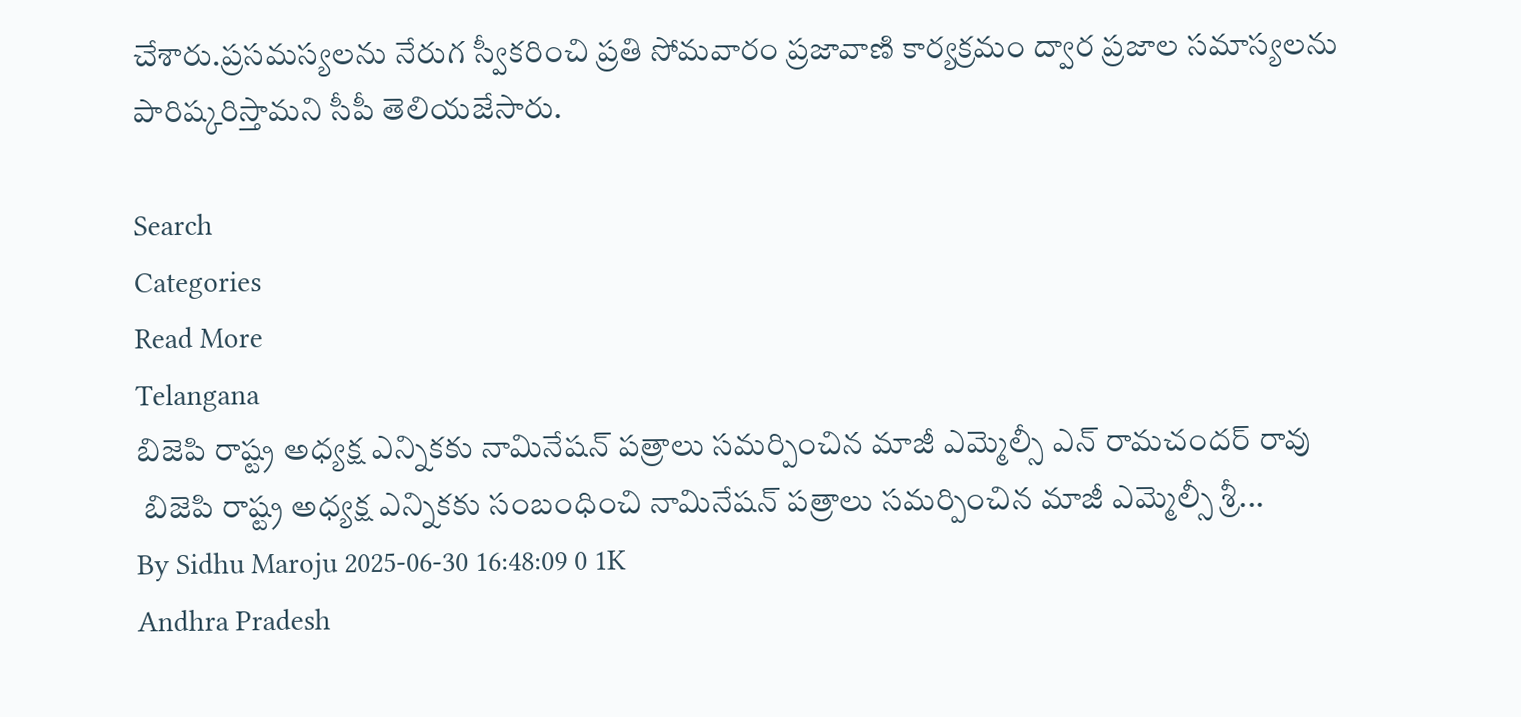చేశారు.ప్రసమస్యలను నేరుగ స్వీకరించి ప్రతి సోమవారం ప్రజావాణి కార్యక్రమం ద్వార ప్రజాల సమాస్యలను పారిష్కరిస్తామని సీపీ తెలియజేసారు.

Search
Categories
Read More
Telangana
బిజెపి రాష్ట్ర అధ్యక్ష ఎన్నికకు నామినేషన్ పత్రాలు సమర్పించిన మాజీ ఎమ్మెల్సీ ఎన్ రామచందర్ రావు
 బిజెపి రాష్ట్ర అధ్యక్ష ఎన్నికకు సంబంధించి నామినేషన్ పత్రాలు సమర్పించిన మాజీ ఎమ్మెల్సీ శ్రీ...
By Sidhu Maroju 2025-06-30 16:48:09 0 1K
Andhra Pradesh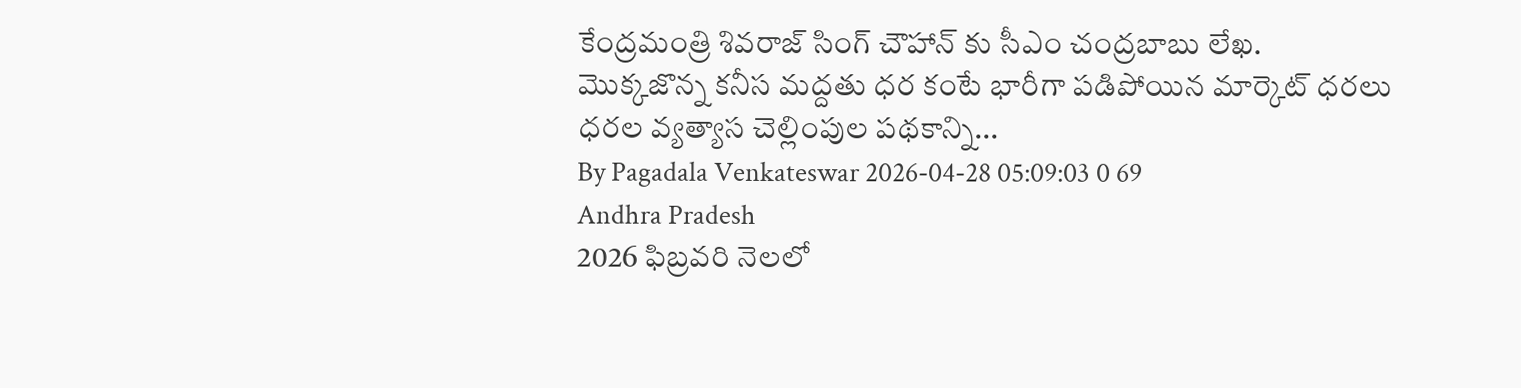కేంద్రమంత్రి శివరాజ్ సింగ్ చౌహాన్ కు సీఎం చంద్రబాబు లేఖ.
మొక్కజొన్న కనీస మద్దతు ధర కంటే భారీగా పడిపోయిన మార్కెట్ ధరలు ధరల వ్యత్యాస చెల్లింపుల పథకాన్ని...
By Pagadala Venkateswar 2026-04-28 05:09:03 0 69
Andhra Pradesh
2026 ఫిబ్రవరి నెలలో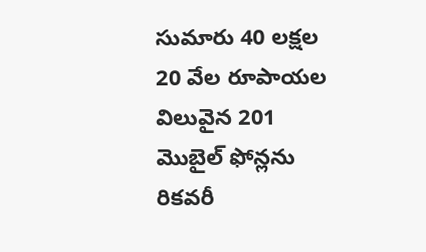సుమారు 40 లక్షల 20 వేల రూపాయల విలువైన 201 మొబైల్ ఫోన్లను రికవరీ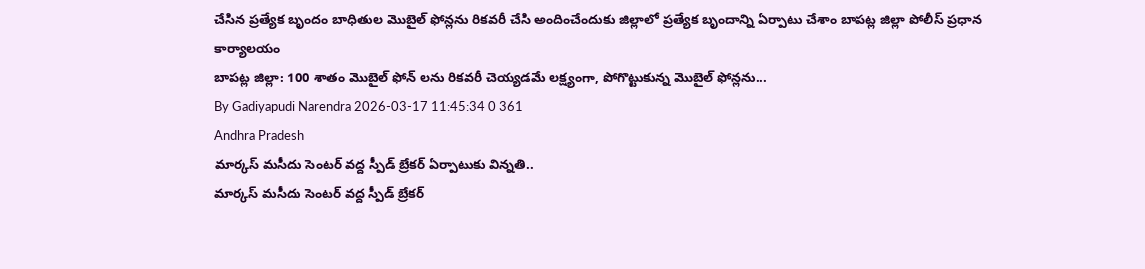చేసిన ప్రత్యేక బృందం బాధితుల మొబైల్ ఫోన్లను రికవరీ చేసి అందించేందుకు జిల్లాలో ప్రత్యేక బృందాన్ని ఏర్పాటు చేశాం బాపట్ల జిల్లా పోలీస్ ప్రధాన కార్యాలయం
బాపట్ల జిల్లా: 100 శాతం మొబైల్ ఫోన్ లను రికవరీ చెయ్యడమే లక్ష్యంగా, పోగొట్టుకున్న మొబైల్ ఫోన్లను...
By Gadiyapudi Narendra 2026-03-17 11:45:34 0 361
Andhra Pradesh
మార్కస్ మసీదు సెంటర్ వద్ద స్పీడ్ బ్రేకర్ ఏర్పాటుకు విన్నతి..
మార్కస్ మసీదు సెంటర్ వద్ద స్పీడ్ బ్రేకర్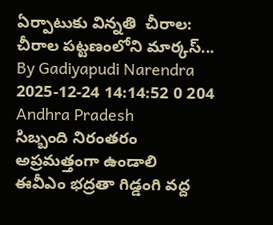ఏర్పాటుకు విన్నతి  చీరాల: చీరాల పట్టణంలోని మార్కస్...
By Gadiyapudi Narendra 2025-12-24 14:14:52 0 204
Andhra Pradesh
సిబ్బంది నిరంతరం అప్రమత్తంగా ఉండాలి
ఈవీఎం భద్రతా గిడ్డంగి వద్ద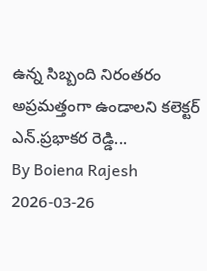ఉన్న సిబ్బంది నిరంతరం అప్రమత్తంగా ఉండాలని కలెక్టర్ ఎన్.ప్రభాకర రెడ్డి...
By Boiena Rajesh 2026-03-26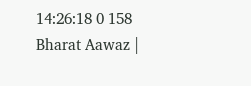14:26:18 0 158
Bharat Aawaz |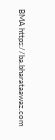BMA https://ba.bharataawaz.com